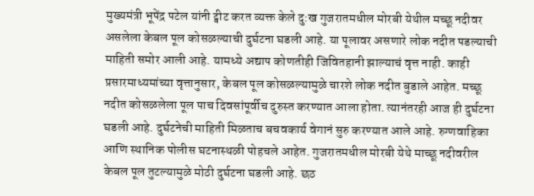मुख्यमंत्री भूपेंद्र पटेल यांनी ट्वीट करत व्यक्त केले दु:ख गुजरातमधील मोरबी येथील मच्छू नदीवर असलेला केबल पूल कोसळल्याची दुर्घटना घडली आहे. या पूलावर असणारे लोक नदीत पडल्याची माहिती समोर आली आहे. यामध्ये अद्याप कोणतीही जिवितहानी झाल्याचं वृत्त नाही. काही प्रसारमाध्यमांच्या वृत्तानुसार, केबल पूल कोसळल्यामुळे चारशे लोक नदीत बुडाले आहेत. मच्छू नदीत कोसळलेला पूल पाच दिवसांपूर्वीच दुरुस्त करण्यात आला होता. त्यानंतरही आज ही दुर्घटना घडली आहे. दुर्घटनेची माहिती मिळताच बचवकार्य वेगानं सुरु करण्यात आले आहे. रुग्णवाहिका आणि स्थानिक पोलीस घटनास्थळी पोहचले आहेत. गुजरातमधील मोरबी येथे माच्छू नदीवरील केबल पूल तुटल्यामुळे मोठी दुर्घटना घडली आहे. छठ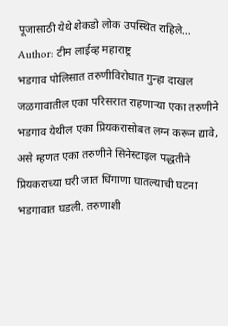पूजासाठी येथे शेकडो लोक उपस्थित राहिले…
Author: टीम लाईव्ह महाराष्ट्र
भडगाव पोलिसात तरुणीविरोधात गुन्हा दाखल जळगावातील एका परिसरात राहणाऱ्या एका तरुणीने भडगाव येथील एका प्रियकरासोबत लग्न करून द्यावे, असे म्हणत एका तरुणीने सिनेस्टाइल पद्धतीने प्रियकराच्या घरी जात धिंगाणा घातल्याची घटना भडगावात घडली. तरुणाशी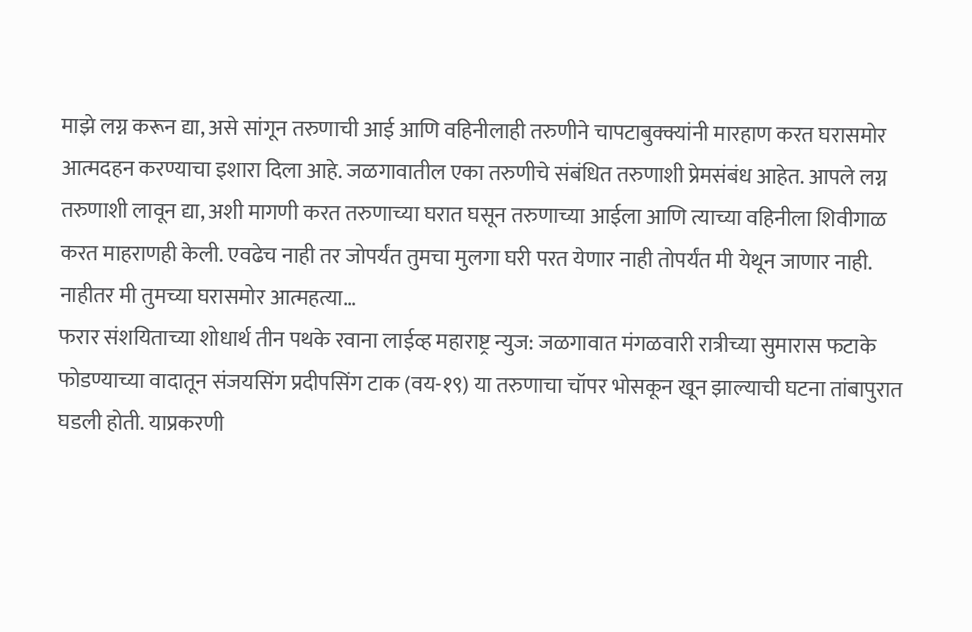माझे लग्न करून द्या, असे सांगून तरुणाची आई आणि वहिनीलाही तरुणीने चापटाबुक्क्यांनी मारहाण करत घरासमोर आत्मदहन करण्याचा इशारा दिला आहे. जळगावातील एका तरुणीचे संबंधित तरुणाशी प्रेमसंबंध आहेत. आपले लग्न तरुणाशी लावून द्या, अशी मागणी करत तरुणाच्या घरात घसून तरुणाच्या आईला आणि त्याच्या वहिनीला शिवीगाळ करत माहराणही केली. एवढेच नाही तर जोपर्यंत तुमचा मुलगा घरी परत येणार नाही तोपर्यंत मी येथून जाणार नाही. नाहीतर मी तुमच्या घरासमोर आत्महत्या…
फरार संशयिताच्या शोधार्थ तीन पथके रवाना लाईव्ह महाराष्ट्र न्युज: जळगावात मंगळवारी रात्रीच्या सुमारास फटाके फोडण्याच्या वादातून संजयसिंग प्रदीपसिंग टाक (वय-१९) या तरुणाचा चॉपर भोसकून खून झाल्याची घटना तांबापुरात घडली होती. याप्रकरणी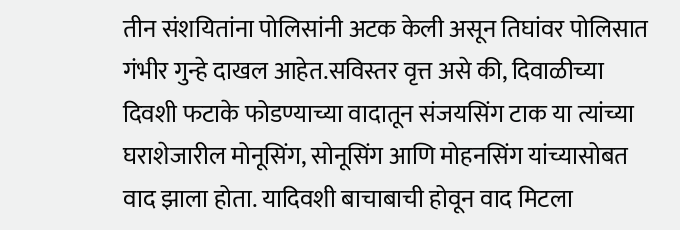तीन संशयितांना पोलिसांनी अटक केली असून तिघांवर पोलिसात गंभीर गुन्हे दाखल आहेत.सविस्तर वृत्त असे की, दिवाळीच्या दिवशी फटाके फोडण्याच्या वादातून संजयसिंग टाक या त्यांच्या घराशेजारील मोनूसिंग, सोनूसिंग आणि मोहनसिंग यांच्यासोबत वाद झाला होता. यादिवशी बाचाबाची होवून वाद मिटला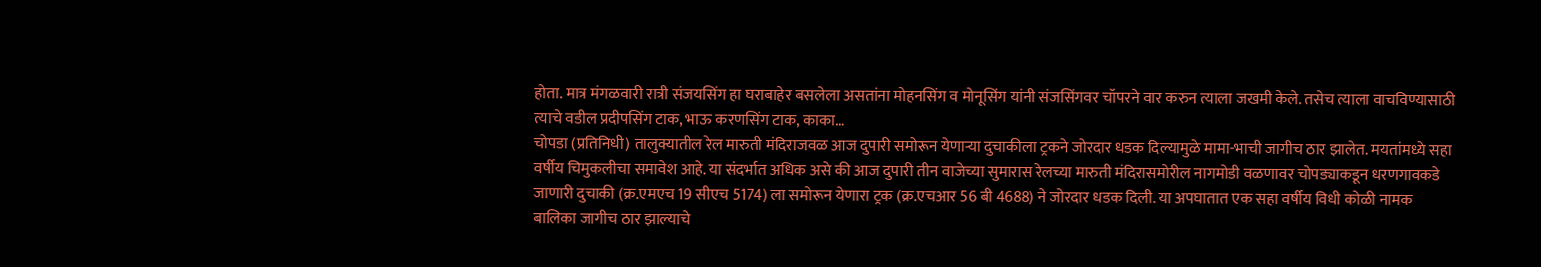होता. मात्र मंगळवारी रात्री संजयसिंग हा घराबाहेर बसलेला असतांना मोहनसिंग व मोनूसिंग यांनी संजसिंगवर चॉपरने वार करुन त्याला जखमी केले. तसेच त्याला वाचविण्यासाठी त्याचे वडील प्रदीपसिंग टाक, भाऊ करणसिंग टाक, काका…
चोपडा (प्रतिनिधी) तालुक्यातील रेल मारुती मंदिराजवळ आज दुपारी समोरून येणाऱ्या दुचाकीला ट्रकने जोरदार धडक दिल्यामुळे मामा-भाची जागीच ठार झालेत. मयतांमध्ये सहा वर्षीय चिमुकलीचा समावेश आहे. या संदर्भात अधिक असे की आज दुपारी तीन वाजेच्या सुमारास रेलच्या मारुती मंदिरासमोरील नागमोडी वळणावर चोपड्याकडून धरणगावकडे जाणारी दुचाकी (क्र.एमएच 19 सीएच 5174) ला समोरून येणारा ट्रक (क्र.एचआर 56 बी 4688) ने जोरदार धडक दिली. या अपघातात एक सहा वर्षीय विधी कोळी नामक बालिका जागीच ठार झाल्याचे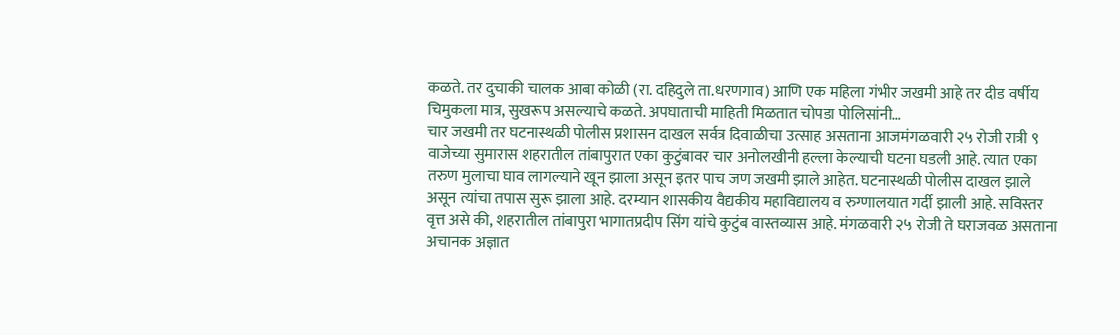कळते. तर दुचाकी चालक आबा कोळी (रा. दहिदुले ता.धरणगाव) आणि एक महिला गंभीर जखमी आहे तर दीड वर्षीय चिमुकला मात्र, सुखरूप असल्याचे कळते. अपघाताची माहिती मिळतात चोपडा पोलिसांनी…
चार जखमी तर घटनास्थळी पोलीस प्रशासन दाखल सर्वत्र दिवाळीचा उत्साह असताना आजमंगळवारी २५ रोजी रात्री ९ वाजेच्या सुमारास शहरातील तांबापुरात एका कुटुंबावर चार अनोलखीनी हल्ला केल्याची घटना घडली आहे. त्यात एका तरुण मुलाचा घाव लागल्याने खून झाला असून इतर पाच जण जखमी झाले आहेत. घटनास्थळी पोलीस दाखल झाले असून त्यांचा तपास सुरू झाला आहे. दरम्यान शासकीय वैद्यकीय महाविद्यालय व रुग्णालयात गर्दी झाली आहे. सविस्तर वृत्त असे की, शहरातील तांबापुरा भागातप्रदीप सिंग यांचे कुटुंब वास्तव्यास आहे. मंगळवारी २५ रोजी ते घराजवळ असताना अचानक अज्ञात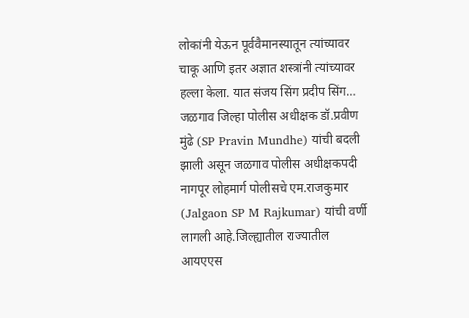लोकांनी येऊन पूर्ववैमानस्यातून त्यांच्यावर चाकू आणि इतर अज्ञात शस्त्रांनी त्यांच्यावर हल्ला केला. यात संजय सिंग प्रदीप सिंग…
जळगाव जिल्हा पोलीस अधीक्षक डॉ.प्रवीण मुंढे (SP Pravin Mundhe) यांची बदली झाली असून जळगाव पोलीस अधीक्षकपदी नागपूर लोहमार्ग पोलीसचे एम.राजकुमार (Jalgaon SP M Rajkumar) यांची वर्णी लागली आहे.जिल्ह्यातील राज्यातील आयएएस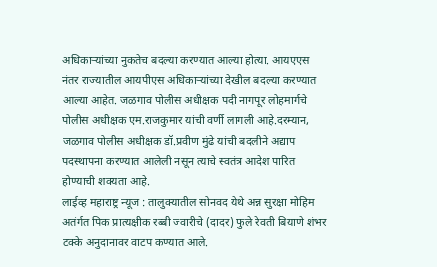अधिकाऱ्यांच्या नुकतेच बदल्या करण्यात आल्या होत्या. आयएएस नंतर राज्यातील आयपीएस अधिकाऱ्यांच्या देखील बदल्या करण्यात आल्या आहेत. जळगाव पोलीस अधीक्षक पदी नागपूर लोहमार्गचे पोलीस अधीक्षक एम.राजकुमार यांची वर्णी लागली आहे.दरम्यान, जळगाव पोलीस अधीक्षक डॉ.प्रवीण मुंढे यांची बदलीने अद्याप पदस्थापना करण्यात आलेली नसून त्याचे स्वतंत्र आदेश पारित होण्याची शक्यता आहे.
लाईव्ह महाराष्ट्र न्यूज : तालुक्यातील सोनवद येथे अन्न सुरक्षा मोहिम अतंर्गत पिक प्रात्यक्षीक रब्बी ज्वारीचे (दादर) फुले रेवती बियाणे शंभर टक्के अनुदानावर वाटप कण्यात आले.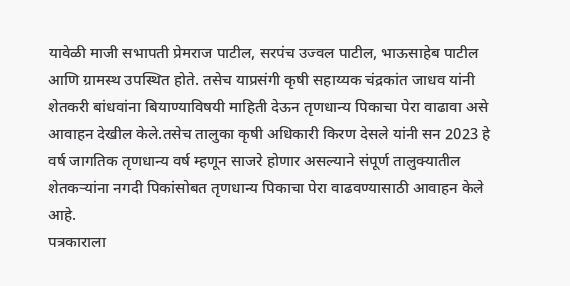यावेळी माजी सभापती प्रेमराज पाटील, सरपंच उज्वल पाटील, भाऊसाहेब पाटील आणि ग्रामस्थ उपस्थित होते. तसेच याप्रसंगी कृषी सहाय्यक चंद्रकांत जाधव यांनी शेतकरी बांधवांना बियाण्याविषयी माहिती देऊन तृणधान्य पिकाचा पेरा वाढावा असे आवाहन देखील केले.तसेच तालुका कृषी अधिकारी किरण देसले यांनी सन 2023 हे वर्ष जागतिक तृणधान्य वर्ष म्हणून साजरे होणार असल्याने संपूर्ण तालुक्यातील शेतकऱ्यांना नगदी पिकांसोबत तृणधान्य पिकाचा पेरा वाढवण्यासाठी आवाहन केले आहे.
पत्रकाराला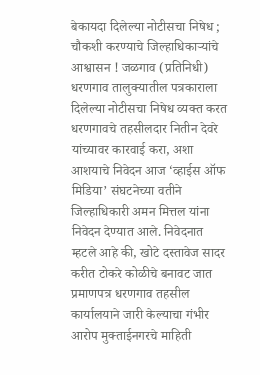बेकायदा दिलेल्या नोटीसचा निषेध ; चौकशी करण्याचे जिल्हाधिकाऱ्यांचे आश्वासन ! जळगाव (प्रतिनिधी) धरणगाव तालुक्यातील पत्रकाराला दिलेल्या नोटीसचा निषेध व्यक्त करत धरणगावचे तहसीलदार नितीन देवरे यांच्यावर कारवाई करा, अशा आशयाचे निवेदन आज ‘व्हाईस ऑफ मिडिया’ संघटनेच्या वतीने जिल्हाधिकारी अमन मित्तल यांना निवेदन देण्यात आले. निवेदनात म्हटले आहे की, खोटे दस्तावेज सादर करीत टोकरे कोळीचे बनावट जात प्रमाणपत्र धरणगाव तहसील कार्यालयाने जारी केल्याचा गंभीर आरोप मुक्ताईनगरचे माहिती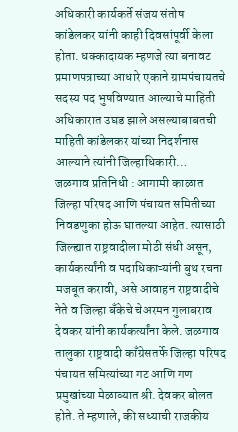अधिकारी कार्यकर्ते संजय संतोष कांडेलकर यांनी काही दिवसांपूर्वी केला होता. धक्कादायक म्हणजे त्या बनावट प्रमाणपत्राच्या आधारे एकाने ग्रामपंचायतचे सदस्य पद भुषविण्यात आल्याचे माहिती अधिकारात उघड झाले असल्याबाबतची माहिती कांडेलकर यांच्या निदर्शनास आल्याने त्यांनी जिल्हाधिकारी…
जळगाव प्रतिनिधी : आगामी काळात जिल्हा परिषद आणि पंचायत समितीच्या निवडणुका होऊ घातल्या आहेत. त्यासाठी जिल्ह्यात राष्ट्रवादीला मोठी संधी असून, कार्यकर्त्यांनी व पदाधिकाऱ्यांनी बुथ रचना मजबूत करावी, असे आवाहन राष्ट्रवादीचे नेते व जिल्हा बँकेचे चेअरमन गुलाबराव देवकर यांनी कार्यकर्त्यांना केले. जळगाव तालुका राष्ट्रवादी काँग्रेसतर्फे जिल्हा परिषद पंचायत समित्यांच्या गट आणि गण प्रमुखांच्या मेळाव्यात श्री. देवकर बोलत होते. ते म्हणाले, की सध्याची राजकीय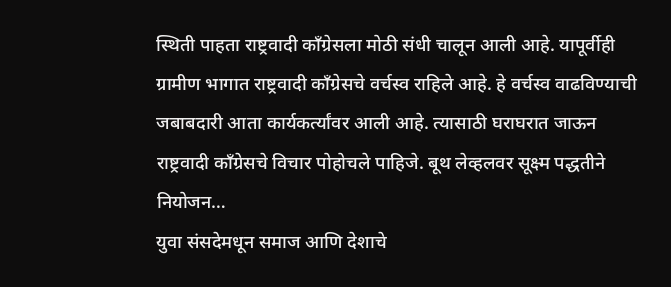स्थिती पाहता राष्ट्रवादी काँग्रेसला मोठी संधी चालून आली आहे. यापूर्वीही ग्रामीण भागात राष्ट्रवादी काँग्रेसचे वर्चस्व राहिले आहे. हे वर्चस्व वाढविण्याची जबाबदारी आता कार्यकर्त्यांवर आली आहे. त्यासाठी घराघरात जाऊन राष्ट्रवादी काँग्रेसचे विचार पोहोचले पाहिजे. बूथ लेव्हलवर सूक्ष्म पद्धतीने नियोजन…
युवा संसदेमधून समाज आणि देशाचे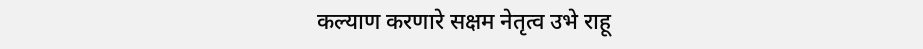कल्याण करणारे सक्षम नेतृत्व उभे राहू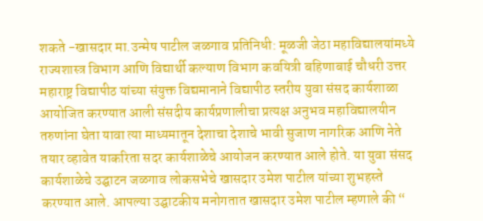शकते -खासदार मा.उन्मेष पाटील जळगाव प्रतिनिधी: मूळजी जेठा महाविद्यालयांमध्ये राज्यशास्त्र विभाग आणि विद्यार्थी कल्याण विभाग कवयित्री बहिणाबाई चौधरी उत्तर महाराष्ट्र विद्यापीठ यांच्या संयुक्त विद्यमानाने विद्यापीठ स्तरीय युवा संसद कार्यशाळा आयोजित करण्यात आली संसदीय कार्यप्रणालीचा प्रत्यक्ष अनुभव महाविद्यालयीन तरुणांना घेता यावा त्या माध्यमातून देशाचा देशाचे भावी सुजाण नागरिक आणि नेते तयार व्हावेत याकरिता सदर कार्यशाळेचे आयोजन करण्यात आले होते. या युवा संसद कार्यशाळेचे उद्घाटन जळगाव लोकसभेचे खासदार उमेश पाटील यांच्या शुभहस्ते करण्यात आले. आपल्या उद्घाटकीय मनोगतात खासदार उमेश पाटील म्हणाले की “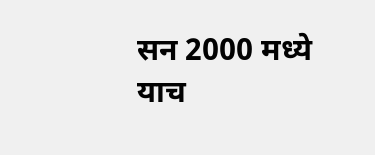सन 2000 मध्ये याच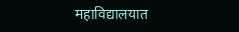महाविद्यालयात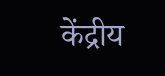केंद्रीय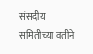संसदीय समितीच्या वतीने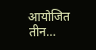आयोजित तीन…